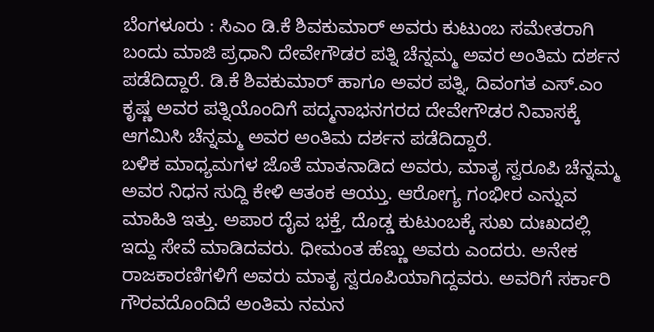ಬೆಂಗಳೂರು : ಸಿಎಂ ಡಿ.ಕೆ ಶಿವಕುಮಾರ್ ಅವರು ಕುಟುಂಬ ಸಮೇತರಾಗಿ ಬಂದು ಮಾಜಿ ಪ್ರಧಾನಿ ದೇವೇಗೌಡರ ಪತ್ನಿ ಚೆನ್ನಮ್ಮ ಅವರ ಅಂತಿಮ ದರ್ಶನ ಪಡೆದಿದ್ದಾರೆ. ಡಿ.ಕೆ ಶಿವಕುಮಾರ್ ಹಾಗೂ ಅವರ ಪತ್ನಿ, ದಿವಂಗತ ಎಸ್.ಎಂ ಕೃಷ್ಣ ಅವರ ಪತ್ನಿಯೊಂದಿಗೆ ಪದ್ಮನಾಭನಗರದ ದೇವೇಗೌಡರ ನಿವಾಸಕ್ಕೆ ಆಗಮಿಸಿ ಚೆನ್ನಮ್ಮ ಅವರ ಅಂತಿಮ ದರ್ಶನ ಪಡೆದಿದ್ದಾರೆ.
ಬಳಿಕ ಮಾಧ್ಯಮಗಳ ಜೊತೆ ಮಾತನಾಡಿದ ಅವರು, ಮಾತೃ ಸ್ವರೂಪಿ ಚೆನ್ನಮ್ಮ ಅವರ ನಿಧನ ಸುದ್ದಿ ಕೇಳಿ ಆತಂಕ ಆಯ್ತು. ಆರೋಗ್ಯ ಗಂಭೀರ ಎನ್ನುವ ಮಾಹಿತಿ ಇತ್ತು. ಅಪಾರ ದೈವ ಭಕ್ತೆ, ದೊಡ್ಡ ಕುಟುಂಬಕ್ಕೆ ಸುಖ ದುಃಖದಲ್ಲಿ ಇದ್ದು ಸೇವೆ ಮಾಡಿದವರು. ಧೀಮಂತ ಹೆಣ್ಣು ಅವರು ಎಂದರು. ಅನೇಕ ರಾಜಕಾರಣಿಗಳಿಗೆ ಅವರು ಮಾತೃ ಸ್ವರೂಪಿಯಾಗಿದ್ದವರು. ಅವರಿಗೆ ಸರ್ಕಾರಿ ಗೌರವದೊಂದಿದೆ ಅಂತಿಮ ನಮನ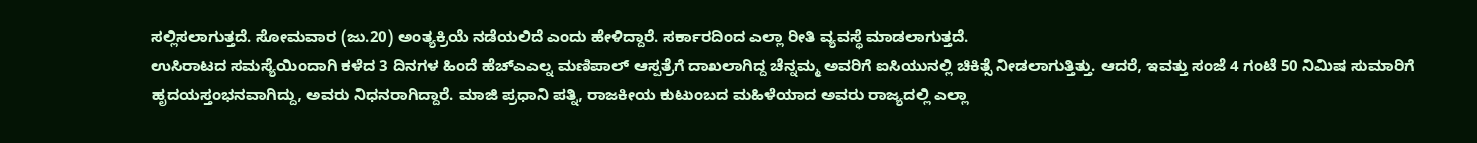ಸಲ್ಲಿಸಲಾಗುತ್ತದೆ. ಸೋಮವಾರ (ಜು.20) ಅಂತ್ಯಕ್ರಿಯೆ ನಡೆಯಲಿದೆ ಎಂದು ಹೇಳಿದ್ದಾರೆ. ಸರ್ಕಾರದಿಂದ ಎಲ್ಲಾ ರೀತಿ ವ್ಯವಸ್ಥೆ ಮಾಡಲಾಗುತ್ತದೆ.
ಉಸಿರಾಟದ ಸಮಸ್ಯೆಯಿಂದಾಗಿ ಕಳೆದ 3 ದಿನಗಳ ಹಿಂದೆ ಹೆಚ್ಎಎಲ್ನ ಮಣಿಪಾಲ್ ಆಸ್ಪತ್ರೆಗೆ ದಾಖಲಾಗಿದ್ದ ಚೆನ್ನಮ್ಮ ಅವರಿಗೆ ಐಸಿಯುನಲ್ಲಿ ಚಿಕಿತ್ಸೆ ನೀಡಲಾಗುತ್ತಿತ್ತು. ಆದರೆ, ಇವತ್ತು ಸಂಜೆ 4 ಗಂಟೆ 50 ನಿಮಿಷ ಸುಮಾರಿಗೆ ಹೃದಯಸ್ತಂಭನವಾಗಿದ್ದು, ಅವರು ನಿಧನರಾಗಿದ್ದಾರೆ. ಮಾಜಿ ಪ್ರಧಾನಿ ಪತ್ನಿ, ರಾಜಕೀಯ ಕುಟುಂಬದ ಮಹಿಳೆಯಾದ ಅವರು ರಾಜ್ಯದಲ್ಲಿ ಎಲ್ಲಾ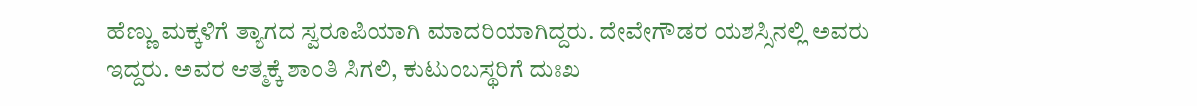ಹೆಣ್ಣು ಮಕ್ಕಳಿಗೆ ತ್ಯಾಗದ ಸ್ವರೂಪಿಯಾಗಿ ಮಾದರಿಯಾಗಿದ್ದರು. ದೇವೇಗೌಡರ ಯಶಸ್ಸಿನಲ್ಲಿ ಅವರು ಇದ್ದರು. ಅವರ ಆತ್ಮಕ್ಕೆ ಶಾಂತಿ ಸಿಗಲಿ, ಕುಟುಂಬಸ್ಥರಿಗೆ ದುಃಖ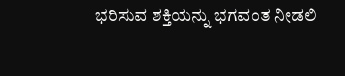ಭರಿಸುವ ಶಕ್ತಿಯನ್ನು ಭಗವಂತ ನೀಡಲಿ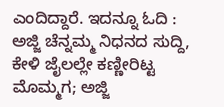ಎಂದಿದ್ದಾರೆ. ಇದನ್ನೂ ಓದಿ : ಅಜ್ಜಿ ಚೆನ್ನಮ್ಮ ನಿಧನದ ಸುದ್ದಿ, ಕೇಳಿ ಜೈಲಲ್ಲೇ ಕಣ್ಣೀರಿಟ್ಟ ಮೊಮ್ಮಗ; ಅಜ್ಜಿ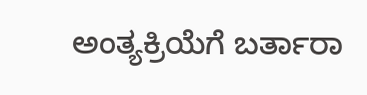ಅಂತ್ಯಕ್ರಿಯೆಗೆ ಬರ್ತಾರಾ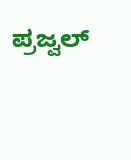ಪ್ರಜ್ವಲ್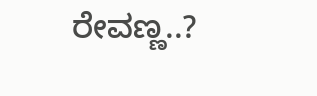ರೇವಣ್ಣ..?